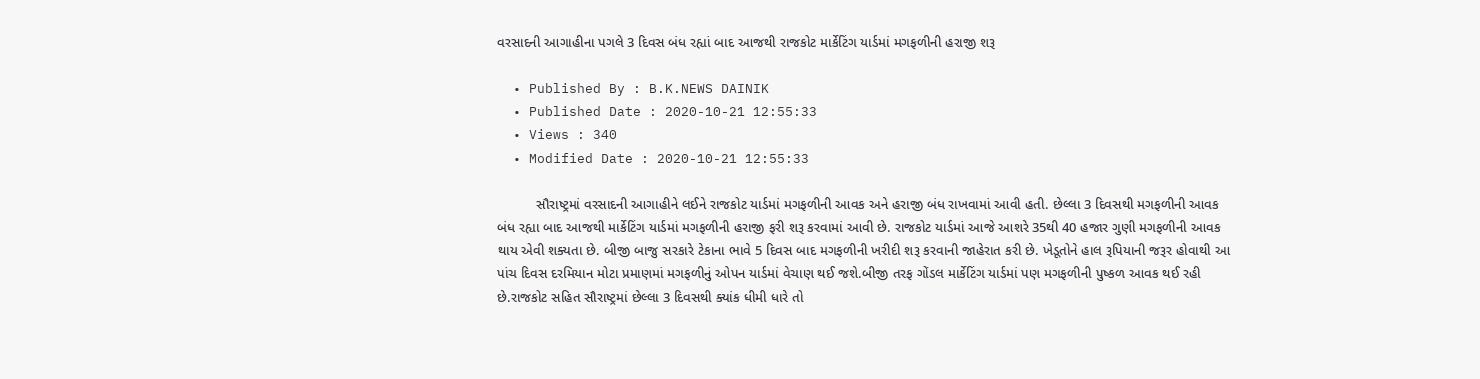વરસાદની આગાહીના પગલે 3 દિવસ બંધ રહ્યાં બાદ આજથી રાજકોટ માર્કેટિંગ યાર્ડમાં મગફળીની હરાજી શરૂ

  • Published By : B.K.NEWS DAINIK
  • Published Date : 2020-10-21 12:55:33
  • Views : 340
  • Modified Date : 2020-10-21 12:55:33

          સૌરાષ્ટ્રમાં વરસાદની આગાહીને લઈને રાજકોટ યાર્ડમાં મગફળીની આવક અને હરાજી બંધ રાખવામાં આવી હતી. છેલ્લા 3 દિવસથી મગફળીની આવક બંધ રહ્યા બાદ આજથી માર્કેટિંગ યાર્ડમાં મગફળીની હરાજી ફરી શરૂ કરવામાં આવી છે. રાજકોટ યાર્ડમાં આજે આશરે 35થી 40 હજાર ગુણી મગફળીની આવક થાય એવી શક્યતા છે. બીજી બાજુ સરકારે ટેકાના ભાવે 5 દિવસ બાદ મગફળીની ખરીદી શરૂ કરવાની જાહેરાત કરી છે. ખેડૂતોને હાલ રૂપિયાની જરૂર હોવાથી આ પાંચ દિવસ દરમિયાન મોટા પ્રમાણમાં મગફળીનું ઓપન યાર્ડમાં વેચાણ થઈ જશે.બીજી તરફ ગોંડલ માર્કેટિંગ યાર્ડમાં પણ મગફળીની પુષ્કળ આવક થઈ રહી છે.રાજકોટ સહિત સૌરાષ્ટ્રમાં છેલ્લા 3 દિવસથી ક્યાંક ધીમી ધારે તો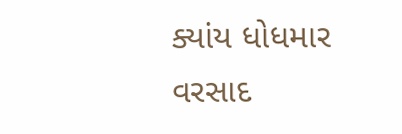ક્યાંય ધોધમાર વરસાદ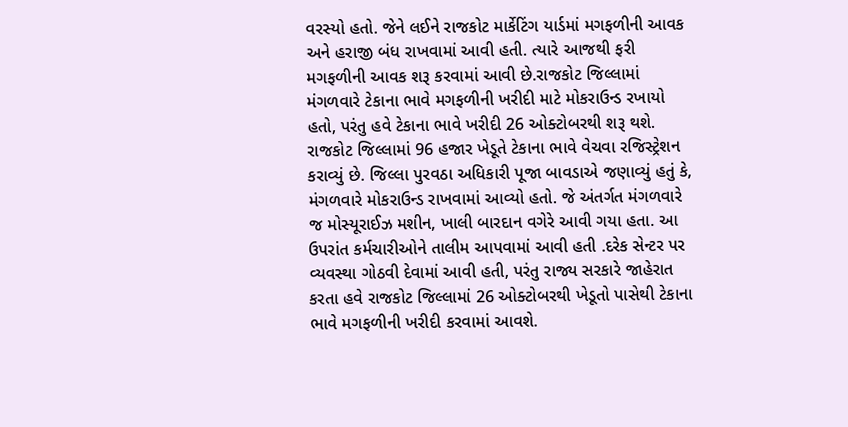વરસ્યો હતો. જેને લઈને રાજકોટ માર્કેટિંગ યાર્ડમાં મગફળીની આવક અને હરાજી બંધ રાખવામાં આવી હતી. ત્યારે આજથી ફરી મગફળીની આવક શરૂ કરવામાં આવી છે.રાજકોટ જિલ્લામાં મંગળવારે ટેકાના ભાવે મગફળીની ખરીદી માટે મોકરાઉન્ડ રખાયો હતો, પરંતુ હવે ટેકાના ભાવે ખરીદી 26 ઓક્ટોબરથી શરૂ થશે. રાજકોટ જિલ્લામાં 96 હજાર ખેડૂતે ટેકાના ભાવે વેચવા રજિસ્ટ્રેશન કરાવ્યું છે. જિલ્લા પુરવઠા અધિકારી પૂજા બાવડાએ જણાવ્યું હતું કે, મંગળવારે મોકરાઉન્ડ રાખવામાં આવ્યો હતો. જે અંતર્ગત મંગળવારે જ મોસ્યૂરાઈઝ મશીન, ખાલી બારદાન વગેરે આવી ગયા હતા. આ ઉપરાંત કર્મચારીઓને તાલીમ આપવામાં આવી હતી .દરેક સેન્ટર પર વ્યવસ્થા ગોઠવી દેવામાં આવી હતી, પરંતુ રાજ્ય સરકારે જાહેરાત કરતા હવે રાજકોટ જિલ્લામાં 26 ઓક્ટોબરથી ખેડૂતો પાસેથી ટેકાના ભાવે મગફળીની ખરીદી કરવામાં આવશે.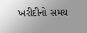ખરીદીનો સમય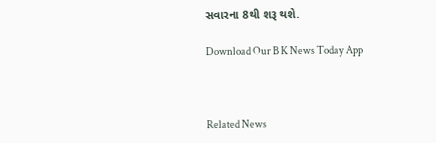સવારના 8થી શરૂ થશે.

Download Our B K News Today App



Related News